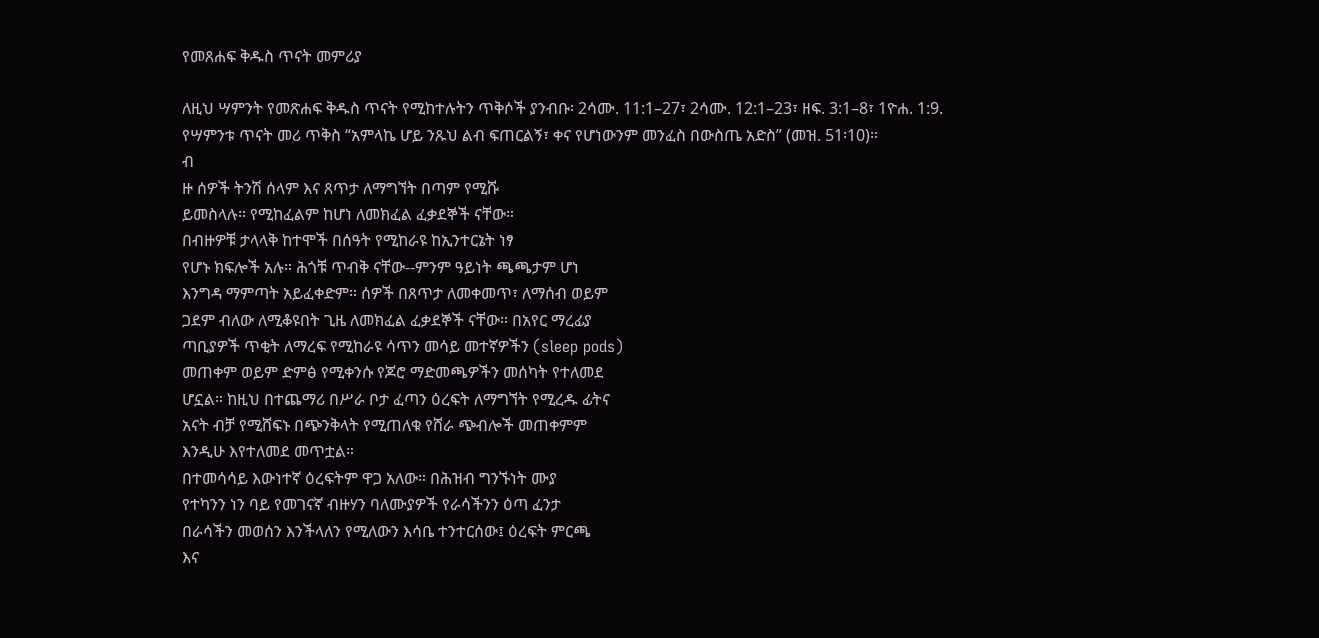የመጸሐፍ ቅዱስ ጥናት መምሪያ

ለዚህ ሣምንት የመጽሐፍ ቅዱስ ጥናት የሚከተሉትን ጥቅሶች ያንብቡ፡ 2ሳሙ. 11:1–27፣ 2ሳሙ. 12:1–23፣ ዘፍ. 3:1–8፣ 1ዮሐ. 1:9.
የሣምንቱ ጥናት መሪ ጥቅስ “አምላኬ ሆይ ንጹህ ልብ ፍጠርልኝ፣ ቀና የሆነውንም መንፈስ በውስጤ አድስ” (መዝ. 51፡10)።
ብ
ዙ ሰዎች ትንሽ ሰላም እና ጸጥታ ለማግኘት በጣም የሚሹ
ይመስላሉ። የሚከፈልም ከሆነ ለመክፈል ፈቃደኞች ናቸው።
በብዙዎቹ ታላላቅ ከተሞች በሰዓት የሚከራዩ ከኢንተርኔት ነፃ
የሆኑ ክፍሎች አሉ። ሕጎቹ ጥብቅ ናቸው--ምንም ዓይነት ጫጫታም ሆነ
እንግዳ ማምጣት አይፈቀድም። ሰዎች በጸጥታ ለመቀመጥ፣ ለማሰብ ወይም
ጋደም ብለው ለሚቆዩበት ጊዜ ለመክፈል ፈቃደኞች ናቸው። በአየር ማረፊያ
ጣቢያዎች ጥቂት ለማረፍ የሚከራዩ ሳጥን መሳይ መተኛዎችን (sleep pods)
መጠቀም ወይም ድምፅ የሚቀንሱ የጆሮ ማድመጫዎችን መሰካት የተለመደ
ሆኗል። ከዚህ በተጨማሪ በሥራ ቦታ ፈጣን ዕረፍት ለማግኘት የሚረዱ ፊትና
አናት ብቻ የሚሸፍኑ በጭንቅላት የሚጠለቁ የሸራ ጭብሎች መጠቀምም
እንዲሁ እየተለመደ መጥቷል።
በተመሳሳይ እውነተኛ ዕረፍትም ዋጋ አለው። በሕዝብ ግንኙነት ሙያ
የተካንን ነን ባይ የመገናኛ ብዙሃን ባለሙያዎች የራሳችንን ዕጣ ፈንታ
በራሳችን መወሰን እንችላለን የሚለውን እሳቤ ተንተርሰው፤ ዕረፍት ምርጫ
እና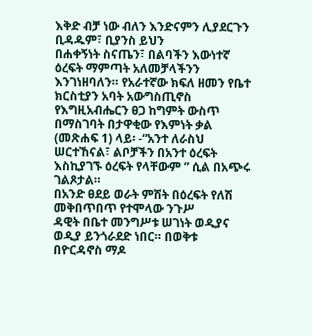እቅድ ብቻ ነው ብለን እንድናምን ሊያደርጉን ቢዳዱም፣ ቢያንስ ይህን
በሐቀኝነት ስናጤን፣ በልባችን እውነተኛ ዕረፍት ማምጣት አለመቻላችንን
እንገነዘባለን። የአራተኛው ክፍለ ዘመን የቤተ ክርስቲያን አባት አውግስጢኖስ
የእግዚአብሔርን ፀጋ ከግምት ውስጥ በማስገባት በታዋቂው የእምነት ቃል
(መጽሐፍ 1) ላይ፡ -“አንተ ለራስህ ሠርተኸናል፣ ልቦቻችን በአንተ ዕረፍት
እስኪያገኙ ዕረፍት የላቸውም ” ሲል በአጭሩ ገልጾታል።
በአንድ ፀደይ ወራት ምሽት በዕረፍት የለሽ መቅበጥበጥ የተሞላው ንጉሥ
ዳዊት በቤተ መንግሥቱ ሠገነት ወዲያና ወዲያ ይንጎራደድ ነበር። በወቅቱ
በዮርዳኖስ ማዶ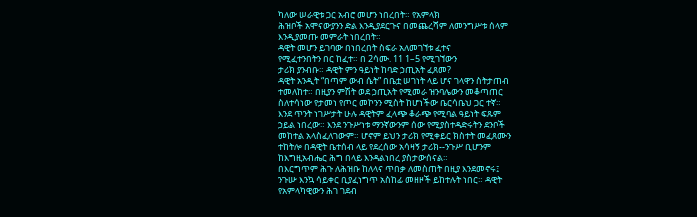ካለው ሠራዊቱ ጋር አብሮ መሆን ነበረበት። የአምላክ
ሕዝቦች አሞናውያንን ድል እንዲያደርጉና በመጨረሻም ለመንግሥቱ ሰላም
እንዲያመጡ መምራት ነበረበት።
ዳዊት መሆን ይገባው በነበረበት ስፍራ አለመገኘቱ ፈተና
የሚፈተንበትን በር ከፈተ። በ 2ሳሙ. 11 1–5 የሚገኘውን
ታሪክ ያንብቡ። ዳዊት ምን ዓይነት ከባድ ኃጢአት ፈጸመ?
ዳዊት አንዲት “በጣም ውብ ሴት” በቤቷ ሠገነት ላይ ሆና ገላዋን ስትታጠብ
ተመለከተ። በዚያን ምሽት ወደ ኃጢአት የሚመራ ዝንባሌውን መቆጣጠር
ስለተሳነው የታመነ የጦር መኮንን ሚስት ከሆነችው ቤርሳቤህ ጋር ተኛ።
እንደ ጥንት ነገሥታት ሁሉ ዳዊትም ፈላጭ ቆራጭ የሚባል ዓይነት ፍጹም
ኃይል ነበረው። እንደ ንጉሥነቱ ማንኛውንም ሰው የሚያስተዳድሩትን ደንቦች
መከተል አላስፈለገውም። ሆኖም ይህን ታሪክ የሚቀይር ክስተት መፈጸሙን
ተከትሎ በዳዊት ቤተሰብ ላይ የደረሰው አሳዛኝ ታሪክ--ንጉሥ ቢሆንም
ከእግዚአብሔር ሕግ በላይ እንዳልነበረ ያስታውሰናል።
በእርግጥም ሕጉ ለሕዝቡ ከለላና ጥበቃ ለመስጠት በዚያ እንደመኖሩ፤
ንጉሡ እንኳ ሳይቀር ቢያፈነግጥ አስከፊ መዘዞች ይከተሉት ነበር። ዳዊት
የአምላካዊውን ሕገ ገደብ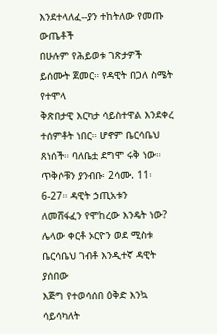እንደተላለፈ--ያን ተከትለው የመጡ ውጤቶች
በሁሉም የሕይወቱ ገጽታዎች ይሰሙት ጀመር። የዳዊት በጋለ ስሜት የተሞላ
ቅጽበታዊ እርካታ ሳይስተዋል እንደቀረ ተሰምቶት ነበር። ሆኖም ቤርሳቤህ
ጸነሰች። ባለቤቷ ደግሞ ሩቅ ነው።
ጥቅሶቹን ያንብቡ፡ 2ሳሙ. 11፡6-27። ዳዊት ኃጢአቱን
ለመሸፋፈን የሞከረው እንዴት ነው?
ሌላው ቀርቶ ኦርዮን ወደ ሚስቱ ቤርሳቤህ ገብቶ እንዲተኛ ዳዊት ያሰበው
እጅግ የተወሳሰበ ዕቅድ እንኳ ሳይሳካለት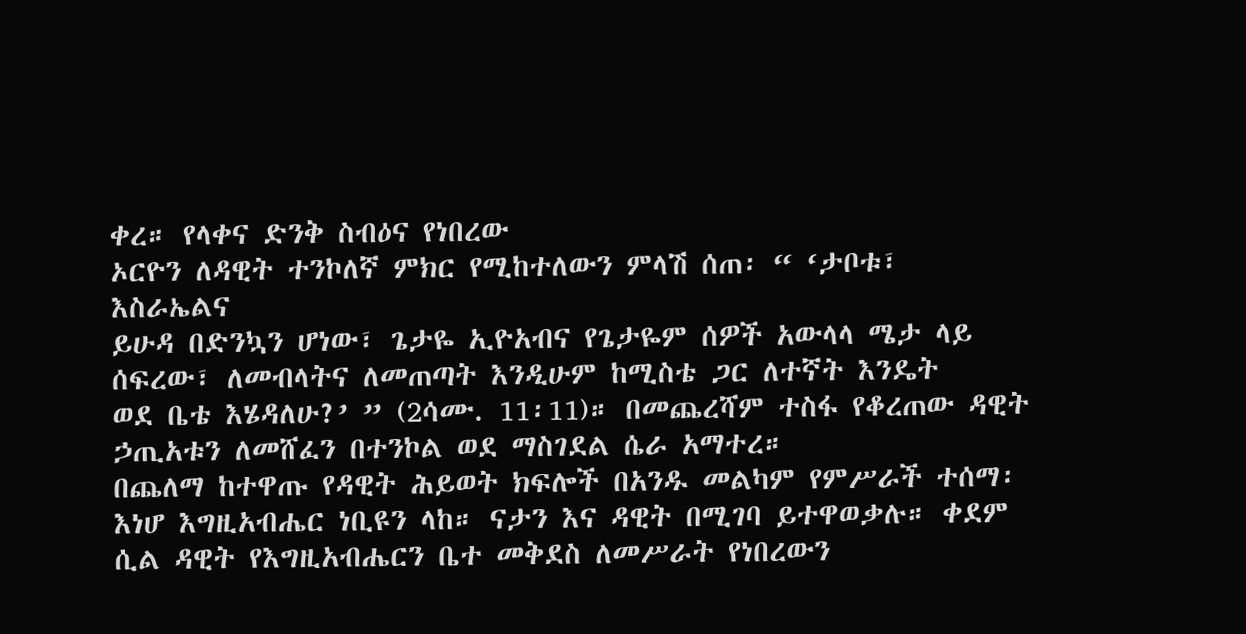ቀረ። የላቀና ድንቅ ስብዕና የነበረው
ኦርዮን ለዳዊት ተንኮለኛ ምክር የሚከተለውን ምላሽ ሰጠ፡ “ ‘ታቦቱ፣ እስራኤልና
ይሁዳ በድንኳን ሆነው፣ ጌታዬ ኢዮአብና የጌታዬም ሰዎች አውላላ ሜታ ላይ
ሰፍረው፣ ለመብላትና ለመጠጣት እንዲሁም ከሚስቴ ጋር ለተኛት እንዴት
ወደ ቤቴ እሄዳለሁ?’ ” (2ሳሙ. 11፡11)። በመጨረሻም ተስፋ የቆረጠው ዳዊት
ኃጢአቱን ለመሸፈን በተንኮል ወደ ማስገደል ሴራ አማተረ።
በጨለማ ከተዋጡ የዳዊት ሕይወት ክፍሎች በአንዱ መልካም የምሥራች ተሰማ፡ እነሆ እግዚአብሔር ነቢዩን ላከ። ናታን እና ዳዊት በሚገባ ይተዋወቃሉ። ቀደም ሲል ዳዊት የእግዚአብሔርን ቤተ መቅደስ ለመሥራት የነበረውን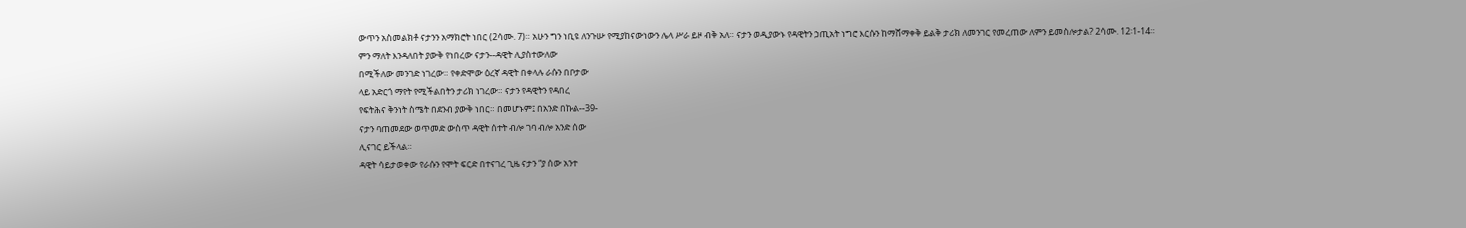ውጥን አስመልክቶ ናታንን አማክሮት ነበር (2ሳሙ. 7)። አሁን ግን ነቢዩ ለንጉሡ የሚያከናውነውን ሌላ ሥራ ይዞ ብቅ አለ። ናታን ወዲያውኑ የዳዊትን ኃጢአት ነግሮ እርሱን ከማሸማቀቅ ይልቅ ታሪክ ለመንገር የመረጠው ለምን ይመስሎታል? 2ሳሙ. 12፡1-14።
ምን ማለት እንዳለበት ያውቅ የነበረው ናታን--ዳዊት ሊያስተውለው
በሚችለው መንገድ ነገረው። የቀድሞው ዕረኛ ዳዊት በቀላሉ ራሱን በቦታው
ላይ አድርጎ ማየት የሚችልበትን ታሪክ ነገረው። ናታን የዳዊትን የዳበረ
የፍትሕና ቅንነት ስሜት በደንብ ያውቅ ነበር። በመሆኑም፤ በአንድ በኩል--39-
ናታን ባጠመደው ወጥመድ ውስጥ ዳዊት ሰተት ብሎ ገባ ብሎ አንድ ሰው
ሊናገር ይችላል።
ዳዊት ሳይታወቀው የራሱን የሞት ፍርድ በተናገረ ጊዜ ናታን “ያ ሰው አንተ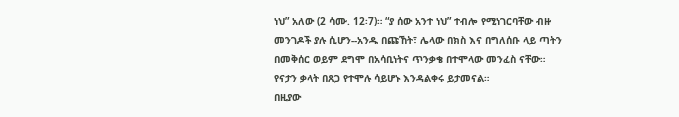ነህ” አለው (2 ሳሙ. 12፡7)። “ያ ሰው አንተ ነህ” ተብሎ የሚነገርባቸው ብዙ
መንገዶች ያሉ ሲሆን--አንዱ በጩኸት፣ ሌላው በክስ እና በግለሰቡ ላይ ጣትን
በመቅሰር ወይም ደግሞ በአሳቢነትና ጥንቃቄ በተሞላው መንፈስ ናቸው።
የናታን ቃላት በጸጋ የተሞሉ ሳይሆኑ እንዳልቀሩ ይታመናል።
በዚያው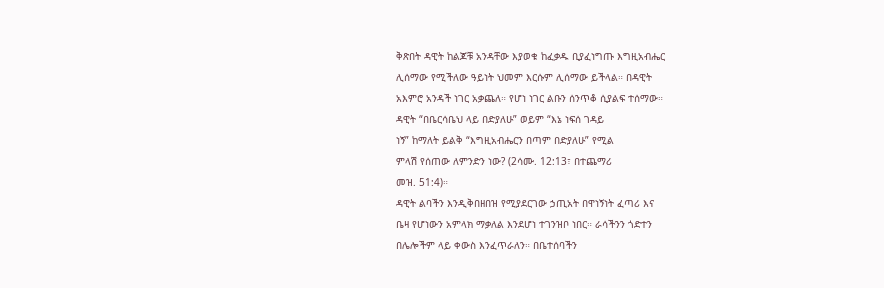ቅጽበት ዳዊት ከልጆቹ አንዳቸው እያወቁ ከፈቃዱ ቢያፈነግጡ እግዚአብሔር
ሊሰማው የሚችለው ዓይነት ህመም እርሱም ሊሰማው ይችላል። በዳዊት
አእምሮ አንዳች ነገር አቃጨለ። የሆነ ነገር ልቡን ሰንጥቆ ሲያልፍ ተሰማው።
ዳዊት “በቤርሳቤህ ላይ በድያለሁ” ወይም “እኔ ነፍሰ ገዳይ
ነኝ” ከማለት ይልቅ “እግዚአብሔርን በጣም በድያለሁ” የሚል
ምላሽ የሰጠው ለምንድን ነው? (2ሳሙ. 12:13፣ በተጨማሪ
መዝ. 51:4)።
ዳዊት ልባችን እንዲቅበዘበዝ የሚያደርገው ኃጢአት በዋነኝነት ፈጣሪ እና
ቤዛ የሆነውን አምላክ ማቃለል እንደሆነ ተገንዝቦ ነበር። ራሳችንን ጎድተን
በሌሎችም ላይ ቀውስ እንፈጥራለን። በቤተሰባችን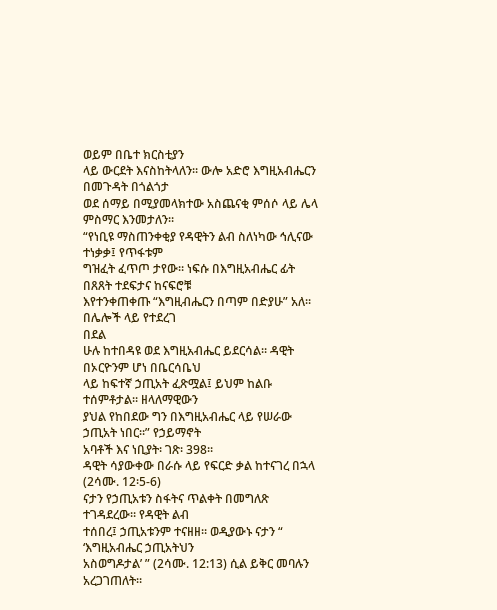ወይም በቤተ ክርስቲያን
ላይ ውርደት እናስከትላለን። ውሎ አድሮ እግዚአብሔርን በመጉዳት በጎልጎታ
ወደ ሰማይ በሚያመላክተው አስጨናቂ ምሰሶ ላይ ሌላ ምስማር እንመታለን።
“የነቢዩ ማስጠንቀቂያ የዳዊትን ልብ ስለነካው ኅሊናው ተነቃቃ፤ የጥፋቱም
ግዝፈት ፈጥጦ ታየው። ነፍሱ በእግዚአብሔር ፊት በጸጸት ተደፍታና ከናፍሮቹ
እየተንቀጠቀጡ “እግዚብሔርን በጣም በድያሁ” አለ። በሌሎች ላይ የተደረገ
በደል
ሁሉ ከተበዳዩ ወደ እግዚአብሔር ይደርሳል። ዳዊት በኦርዮንም ሆነ በቤርሳቤህ
ላይ ከፍተኛ ኃጢአት ፈጽሟል፤ ይህም ከልቡ ተሰምቶታል። ዘላለማዊውን
ያህል የከበደው ግን በእግዚአብሔር ላይ የሠራው ኃጢአት ነበር።” የኃይማኖት
አባቶች እና ነቢያት፡ ገጽ፡ 398።
ዳዊት ሳያውቀው በራሱ ላይ የፍርድ ቃል ከተናገረ በኋላ (2ሳሙ. 12፡5-6)
ናታን የኃጢአቱን ስፋትና ጥልቀት በመግለጽ ተገዳደረው። የዳዊት ልብ
ተሰበረ፤ ኃጢአቱንም ተናዘዘ። ወዲያውኑ ናታን “ ‘እግዚአብሔር ኃጢአትህን
አስወግዶታል’ ” (2ሳሙ. 12:13) ሲል ይቅር መባሉን አረጋገጠለት።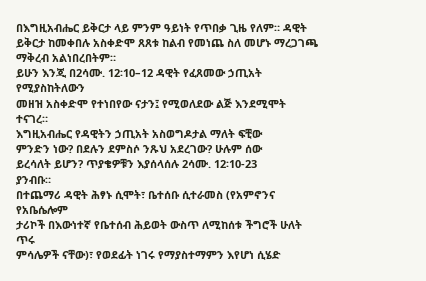በእግዚአብሔር ይቅርታ ላይ ምንም ዓይነት የጥበቃ ጊዜ የለም። ዳዊት
ይቅርታ ከመቀበሉ አስቀድሞ ጸጸቱ ከልብ የመነጨ ስለ መሆኑ ማረጋገጫ
ማቅረብ አልነበረበትም።
ይሁን እንጂ በ2ሳሙ. 12፡10–12 ዳዊት የፈጸመው ኃጢአት የሚያስከትለውን
መዘዝ አስቀድሞ የተነበየው ናታን፤ የሚወለደው ልጅ እንደሚሞት ተናገረ።
እግዚአብሔር የዳዊትን ኃጢአት አስወግዶታል ማለት ፍቺው
ምንድን ነው? በደሉን ደምስሶ ንጹህ አደረገው? ሁሉም ሰው
ይረሳለት ይሆን? ጥያቄዎቹን እያሰላሰሉ 2ሳሙ. 12፡10-23
ያንብቡ።
በተጨማሪ ዳዊት ሕፃኑ ሲሞት፣ ቤተሰቡ ሲተራመስ (የአምኖንና የአቤሴሎም
ታሪኮች በእውነተኛ የቤተሰብ ሕይወት ውስጥ ለሚከሰቱ ችግሮች ሁለት ጥሩ
ምሳሌዎች ናቸው)፣ የወደፊት ነገሩ የማያስተማምን እየሆነ ሲሄድ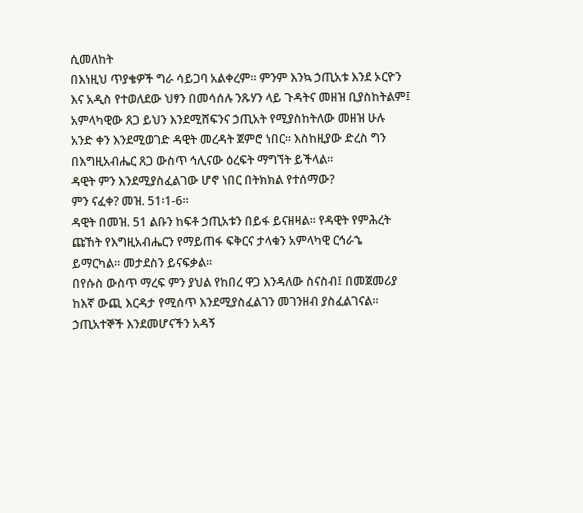ሲመለከት
በእነዚህ ጥያቄዎች ግራ ሳይጋባ አልቀረም። ምንም እንኳ ኃጢአቱ እንደ ኦርዮን
እና አዲስ የተወለደው ህፃን በመሳሰሉ ንጹሃን ላይ ጉዳትና መዘዝ ቢያስከትልም፤
አምላካዊው ጸጋ ይህን እንደሚሸፍንና ኃጢአት የሚያስከትለው መዘዝ ሁሉ
አንድ ቀን እንደሚወገድ ዳዊት መረዳት ጀምሮ ነበር። እስከዚያው ድረስ ግን
በእግዚአብሔር ጸጋ ውስጥ ኅሊናው ዕረፍት ማግኘት ይችላል።
ዳዊት ምን እንደሚያስፈልገው ሆኖ ነበር በትክክል የተሰማው?
ምን ናፈቀ? መዝ. 51፡1-6።
ዳዊት በመዝ. 51 ልቡን ከፍቶ ኃጢአቱን በይፋ ይናዘዛል። የዳዊት የምሕረት
ጩኸት የእግዚአብሔርን የማይጠፋ ፍቅርና ታላቁን አምላካዊ ርኅራኄ
ይማርካል። መታደስን ይናፍቃል።
በየሱስ ውስጥ ማረፍ ምን ያህል የከበረ ዋጋ እንዳለው ስናስብ፤ በመጀመሪያ
ከእኛ ውጪ እርዳታ የሚሰጥ እንደሚያስፈልገን መገንዘብ ያስፈልገናል።
ኃጢአተኞች እንደመሆናችን አዳኝ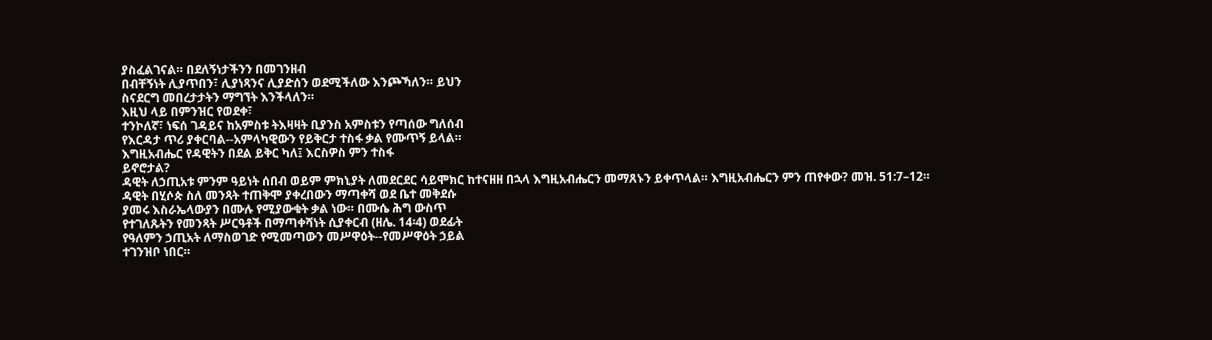ያስፈልገናል። በደለኝነታችንን በመገንዘብ
በብቸኝነት ሊያጥበን፣ ሊያነጻንና ሊያድሰን ወደሚችለው እንጮኻለን። ይህን
ስናደርግ መበረታታትን ማግኘት እንችላለን።
እዚህ ላይ በምንዝር የወደቀ፣
ተንኮለኛ፣ ነፍሰ ገዳይና ከአምስቱ ትእዛዛት ቢያንስ አምስቱን የጣሰው ግለሰብ
የእርዳታ ጥሪ ያቀርባል--አምላካዊውን የይቅርታ ተስፋ ቃል የሙጥኝ ይላል።
እግዚአብሔር የዳዊትን በደል ይቅር ካለ፤ እርስዎስ ምን ተስፋ
ይኖሮታል?
ዳዊት ለኃጢአቱ ምንም ዓይነት ሰበብ ወይም ምክኒያት ለመደርደር ሳይሞክር ከተናዘዘ በኋላ እግዚአብሔርን መማጸኑን ይቀጥላል። እግዚአብሔርን ምን ጠየቀው? መዝ. 51:7–12።
ዳዊት በሂሶጵ ስለ መንጻት ተጠቅሞ ያቀረበውን ማጣቀሻ ወደ ቤተ መቅደሱ
ያመሩ እስራኤላውያን በሙሉ የሚያውቁት ቃል ነው። በሙሴ ሕግ ውስጥ
የተገለጹትን የመንጻት ሥርዓቶች በማጣቀሻነት ሲያቀርብ (ዘሌ. 14፡4) ወደፊት
የዓለምን ኃጢአት ለማስወገድ የሚመጣውን መሥዋዕት--የመሥዋዕት ኃይል
ተገንዝቦ ነበር።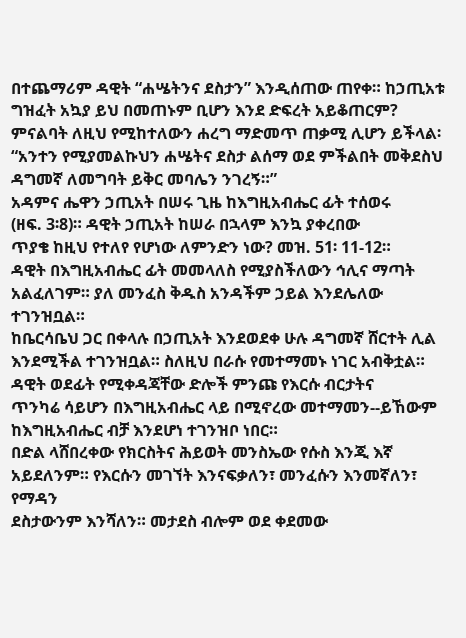በተጨማሪም ዳዊት “ሐሤትንና ደስታን” እንዲሰጠው ጠየቀ። ከኃጢአቱ
ግዝፈት አኳያ ይህ በመጠኑም ቢሆን እንደ ድፍረት አይቆጠርም?
ምናልባት ለዚህ የሚከተለውን ሐረግ ማድመጥ ጠቃሚ ሊሆን ይችላል፡
“አንተን የሚያመልኩህን ሐሤትና ደስታ ልሰማ ወደ ምችልበት መቅደስህ
ዳግመኛ ለመግባት ይቅር መባሌን ንገረኝ።”
አዳምና ሔዋን ኃጢአት በሠሩ ጊዜ ከእግዚአብሔር ፊት ተሰወሩ
(ዘፍ. 3፡8)። ዳዊት ኃጢአት ከሠራ በኋላም እንኳ ያቀረበው
ጥያቄ ከዚህ የተለየ የሆነው ለምንድን ነው? መዝ. 51፡ 11-12።
ዳዊት በእግዚአብሔር ፊት መመላለስ የሚያስችለውን ኅሊና ማጣት
አልፈለገም። ያለ መንፈስ ቅዱስ አንዳችም ኃይል እንደሌለው ተገንዝቧል።
ከቤርሳቤህ ጋር በቀላሉ በኃጢአት እንደወደቀ ሁሉ ዳግመኛ ሸርተት ሊል
እንደሚችል ተገንዝቧል። ስለዚህ በራሱ የመተማመኑ ነገር አብቅቷል።
ዳዊት ወደፊት የሚቀዳጃቸው ድሎች ምንጩ የእርሱ ብርታትና
ጥንካሬ ሳይሆን በእግዚአብሔር ላይ በሚኖረው መተማመን--ይኸውም
ከእግዚአብሔር ብቻ እንደሆነ ተገንዝቦ ነበር።
በድል ላሸበረቀው የክርስትና ሕይወት መንስኤው የሱስ እንጂ እኛ
አይደለንም። የእርሱን መገኘት እንናፍቃለን፣ መንፈሱን እንመኛለን፣ የማዳን
ደስታውንም እንሻለን። መታደስ ብሎም ወደ ቀደመው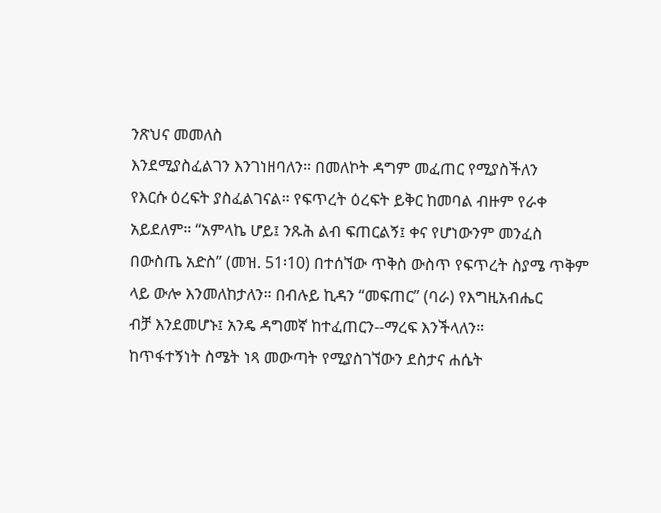ንጽህና መመለስ
እንደሚያስፈልገን እንገነዘባለን። በመለኮት ዳግም መፈጠር የሚያስችለን
የእርሱ ዕረፍት ያስፈልገናል። የፍጥረት ዕረፍት ይቅር ከመባል ብዙም የራቀ
አይደለም። “አምላኬ ሆይ፤ ንጹሕ ልብ ፍጠርልኝ፤ ቀና የሆነውንም መንፈስ
በውስጤ አድስ” (መዝ. 51፡10) በተሰኘው ጥቅስ ውስጥ የፍጥረት ስያሜ ጥቅም
ላይ ውሎ እንመለከታለን። በብሉይ ኪዳን “መፍጠር” (ባራ) የእግዚአብሔር
ብቻ እንደመሆኑ፤ አንዴ ዳግመኛ ከተፈጠርን--ማረፍ እንችላለን።
ከጥፋተኝነት ስሜት ነጻ መውጣት የሚያስገኘውን ደስታና ሐሴት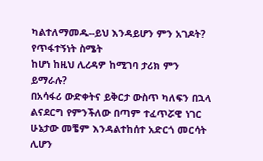ካልተለማመዱ--ይህ እንዳይሆን ምን አገዶት? የጥፋተኝነት ስሜት
ከሆነ ከዚህ ሊረዳዎ ከሚገባ ታሪክ ምን ይማራሉ?
በአሳፋሪ ውድቀትና ይቅርታ ውስጥ ካለፍን በኋላ ልናደርግ የምንችለው በጣም ተፈጥሯዊ ነገር ሁኔታው መቼም እንዳልተከሰተ አድርጎ መርሳት ሊሆን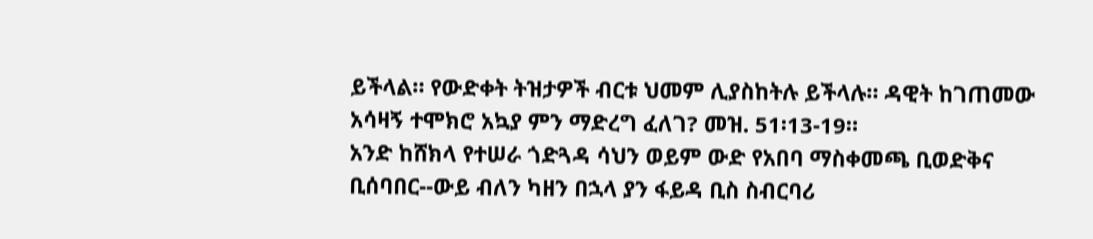ይችላል። የውድቀት ትዝታዎች ብርቱ ህመም ሊያስከትሉ ይችላሉ። ዳዊት ከገጠመው አሳዛኝ ተሞክሮ አኳያ ምን ማድረግ ፈለገ? መዝ. 51፡13-19።
አንድ ከሸክላ የተሠራ ጎድጓዳ ሳህን ወይም ውድ የአበባ ማስቀመጫ ቢወድቅና
ቢሰባበር--ውይ ብለን ካዘን በኋላ ያን ፋይዳ ቢስ ስብርባሪ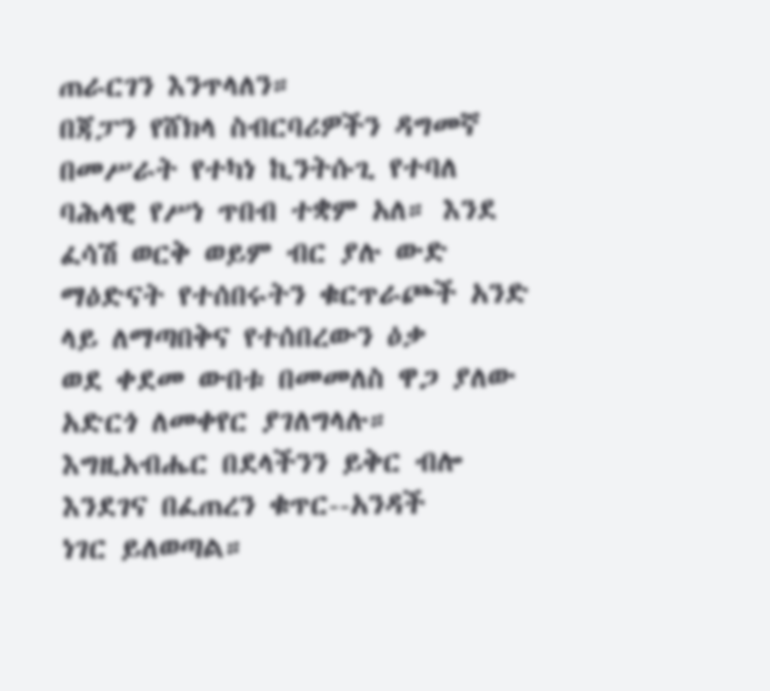ጠራርገን እንጥላለን።
በጃፓን የሸክላ ስብርባሪዎችን ዳግመኛ በመሥራት የተካነ ኪንትሱጊ የተባለ
ባሕላዊ የሥነ ጥበብ ተቋም አለ። እንደ ፈሳሽ ወርቅ ወይም ብር ያሉ ውድ
ማዕድናት የተሰበሩትን ቁርጥራጮች አንድ ላይ ለማጣበቅና የተሰበረውን ዕቃ
ወደ ቀደመ ውበቱ በመመለስ ዋጋ ያለው አድርጎ ለመቀየር ያገለግላሉ።
እግዚአብሔር በደላችንን ይቅር ብሎ እንደገና በፈጠረን ቁጥር--አንዳች
ነገር ይለወጣል።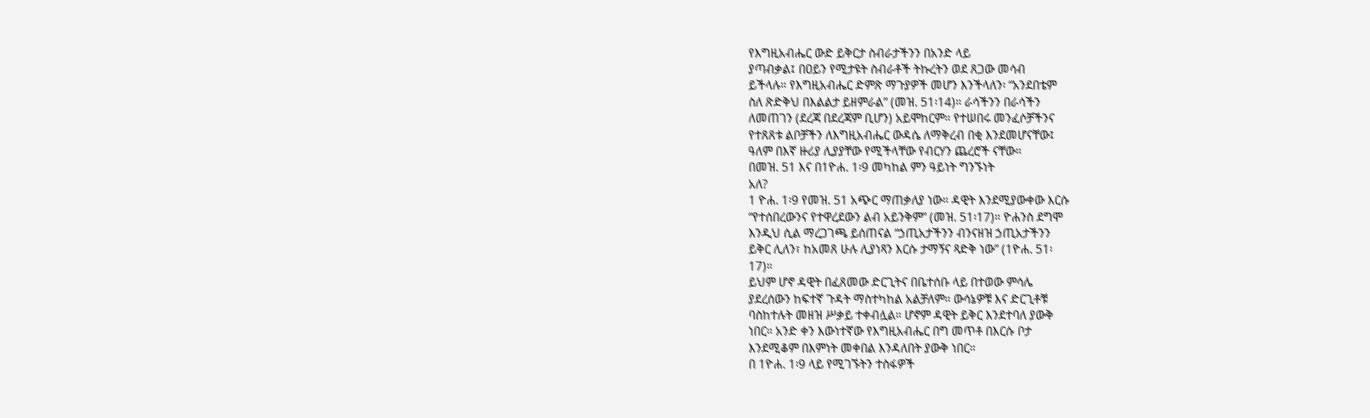የእግዚአብሔር ውድ ይቅርታ ስብራታችንን በአንድ ላይ
ያጣብቃል፤ በዐይን የሚታዩት ስብራቶች ትኩረትን ወደ ጸጋው መሳብ
ይችላሉ። የእግዚአብሔር ድምጽ ማጉያዎች መሆን እንችላለን፡ “አንደበቴም
ስለ ጽድቅህ በእልልታ ይዘምራል” (መዝ. 51፡14)። ራሳችንን በራሳችን
ለመጠገን (ደረጃ በደረጃም ቢሆን) አይሞከርም። የተሠበሩ መንፈሶቻችንና
የተጸጸቱ ልቦቻችን ለእግዚአብሔር ውዳሴ ለማቅረብ በቂ እንደመሆናቸው፤
ዓለም በእኛ ዙሪያ ሊያያቸው የሚችላቸው የብርሃን ጨረሮች ናቸው።
በመዝ. 51 እና በ1ዮሐ. 1፡9 መካከል ምን ዓይነት ግንኙነት
አለ?
1 ዮሐ. 1፡9 የመዝ. 51 አጭር ማጠቃለያ ነው። ዳዊት እንደሚያውቀው እርሱ
“የተሰበረውንና የተዋረደውን ልብ አይንቅም” (መዝ. 51፡17)። ዮሐንስ ደግሞ
እንዲህ ሲል ማረጋገጫ ይሰጠናል “ኃጢአታችንን ብንናዘዝ ኃጢአታችንን
ይቅር ሊለን፣ ከአመጸ ሁሉ ሊያነጻን እርሱ ታማኝና ጻድቅ ነው” (1ዮሐ. 51፡
17)።
ይህም ሆኖ ዳዊት በፈጸመው ድርጊትና በቤተሰቡ ላይ በተወው ምሳሌ
ያደረሰውን ከፍተኛ ጉዳት ማስተካከል አልቻለም። ውሳኔዎቹ እና ድርጊቶቹ
ባስከተሉት መዘዝ ሥቃይ ተቀብሏል። ሆኖም ዳዊት ይቅር እንደተባለ ያውቅ
ነበር። አንድ ቀን እውነተኛው የእግዚአብሔር በግ መጥቶ በእርሱ ቦታ
እንደሚቆም በእምነት መቀበል እንዳለበት ያውቅ ነበር።
በ 1ዮሐ. 1፡9 ላይ የሚገኙትን ተስፋዎች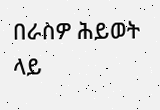በራስዎ ሕይወት ላይ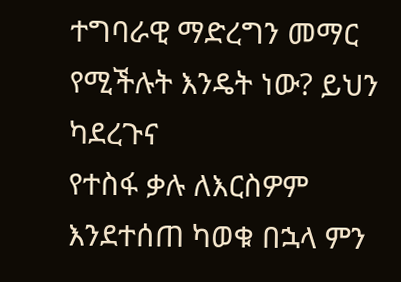ተግባራዊ ማድረግን መማር የሚችሉት እንዴት ነው? ይህን ካደረጉና
የተስፋ ቃሉ ለእርስዎም እንደተሰጠ ካወቁ በኋላ ምን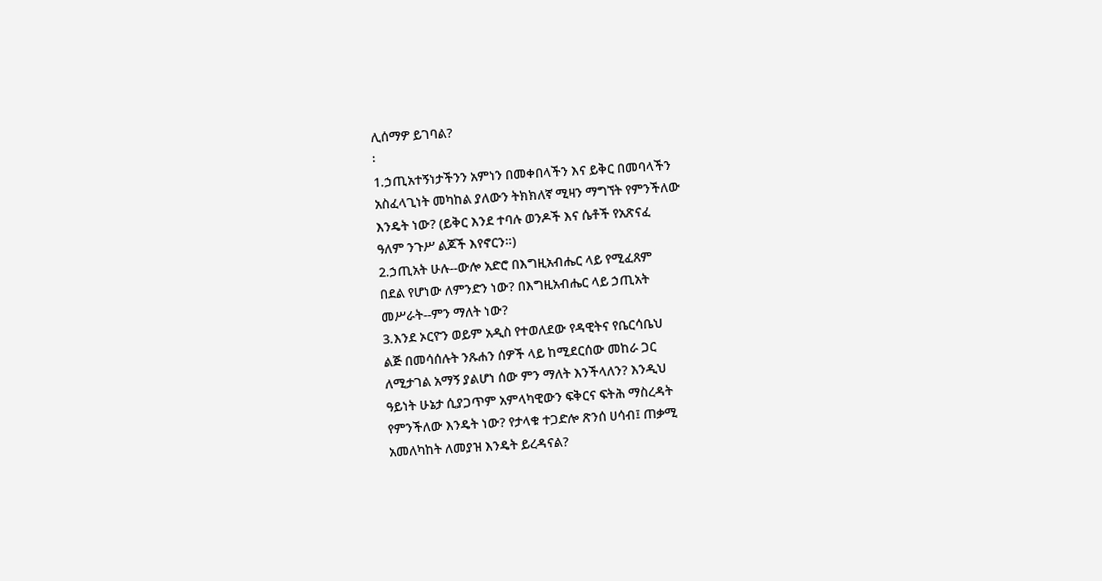ሊሰማዎ ይገባል?
፡
1.ኃጢአተኝነታችንን አምነን በመቀበላችን እና ይቅር በመባላችን
አስፈላጊነት መካከል ያለውን ትክክለኛ ሚዛን ማግኘት የምንችለው
እንዴት ነው? (ይቅር እንደ ተባሉ ወንዶች እና ሴቶች የአጽናፈ
ዓለም ንጉሥ ልጆች እየኖርን።)
2.ኃጢአት ሁሉ--ውሎ አድሮ በእግዚአብሔር ላይ የሚፈጸም
በደል የሆነው ለምንድን ነው? በእግዚአብሔር ላይ ኃጢአት
መሥራት--ምን ማለት ነው?
3.እንደ ኦርዮን ወይም አዲስ የተወለደው የዳዊትና የቤርሳቤህ
ልጅ በመሳሰሉት ንጹሐን ሰዎች ላይ ከሚደርሰው መከራ ጋር
ለሚታገል አማኝ ያልሆነ ሰው ምን ማለት እንችላለን? እንዲህ
ዓይነት ሁኔታ ሲያጋጥም አምላካዊውን ፍቅርና ፍትሕ ማስረዳት
የምንችለው እንዴት ነው? የታላቁ ተጋድሎ ጽንሰ ሀሳብ፤ ጠቃሚ
አመለካከት ለመያዝ እንዴት ይረዳናል?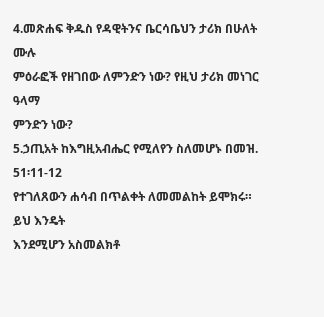4.መጽሐፍ ቅዱስ የዳዊትንና ቤርሳቤህን ታሪክ በሁለት ሙሉ
ምዕራፎች የዘገበው ለምንድን ነው? የዚህ ታሪክ መነገር ዓላማ
ምንድን ነው?
5.ኃጢአት ከእግዚአብሔር የሚለየን ስለመሆኑ በመዝ. 51፡11-12
የተገለጸውን ሐሳብ በጥልቀት ለመመልከት ይሞክሩ። ይህ እንዴት
እንደሚሆን አስመልክቶ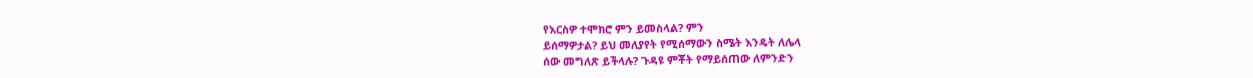የእርስዎ ተሞክሮ ምን ይመስላል? ምን
ይሰማዎታል? ይህ መለያየት የሚሰማውን ስሜት እንዴት ለሌላ
ሰው መግለጽ ይችላሉ? ጉዳዩ ምቾት የማይሰጠው ለምንድን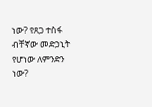ነው? የጸጋ ተስፋ ብቸኛው መድኃኒት የሆነው ለምንድን ነው?